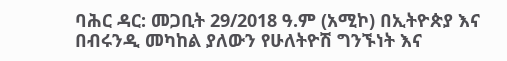ባሕር ዳር: መጋቢት 29/2018 ዓ.ም (አሚኮ) በኢትዮጵያ እና በብሩንዲ መካከል ያለውን የሁለትዮሽ ግንኙነት እና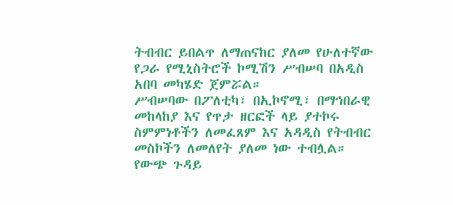ትብብር ይበልጥ ለማጠናከር ያለመ የሁለተኛው የጋራ የሚኒስትሮች ኮሚሽን ሥብሠባ በአዲስ አበባ መካሄድ ጀምሯል።
ሥብሠባው በፖለቲካ፣ በኢኮኖሚ፣ በማኅበራዊ መከላከያ እና የጥታ ዘርፎች ላይ ያተኮሩ ስምምነቶችን ለመፈጸም እና አዳዲስ የትብብር መስኮችን ለመለየት ያለመ ነው ተብሏል።
የውጭ ጉዳይ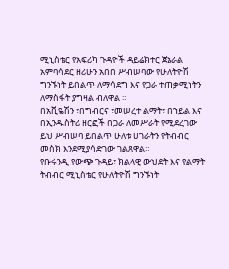ሚኒስቴር የአፍሪካ ጉዳዮች ዳይሬክተር ጀኔራል አምባሳደር ዘሪሁን አበበ ሥብሠባው የሁለትዮሽ ግንኙነት ይበልጥ ለማሳደግ እና የጋራ ተጠቃሚነትን ለማስፋት ያግዛል ብለዋል ።
በአቪዬሽን ፣በግብርና ፣መሠረተ ልማት፣ በኀይል እና በኢንዱስትሪ ዘርፎች በጋራ ለመሥራት የሚደረገው ይህ ሥብሠባ ይበልጥ ሁለቱ ሀገራትን የትብብር መስክ እንደሚያሳድገው ገልጸዋል።
የቡሩንዲ የውጭ ጉዳይ፣ ክልላዊ ውህደት እና የልማት ትብብር ሚኒስቴር የሁለትዮሽ ግንኙነት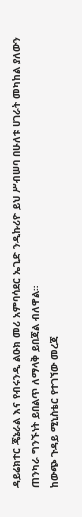ዳይሬክተር ጄኔራል እና የብሩንዲ ልዑክ መሪ አምባሳደር ኤጊድ ንዲኩሪዮ ይህ ሥብሠባ በሁለቱ ሀገራት መካከል ያለውን ጠንካራ ግንኙነት ይበልጥ ለማላቅ ይበጃል ብለዋል።
ከውጭ ጉዳይ ሚኒስቴር የተገኘው መረጃ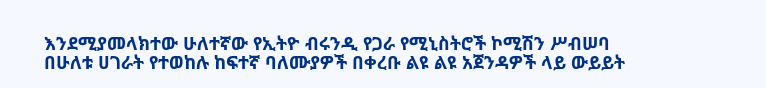እንደሚያመላክተው ሁለተኛው የኢትዮ ብሩንዲ የጋራ የሚኒስትሮች ኮሚሽን ሥብሠባ በሁለቱ ሀገራት የተወከሉ ከፍተኛ ባለሙያዎች በቀረቡ ልዩ ልዩ አጀንዳዎች ላይ ውይይት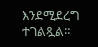እንደሚደረግ ተገልጿል።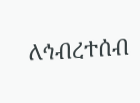ለኅብረተሰብ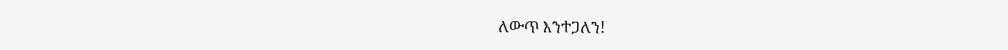ለውጥ እንተጋለን!